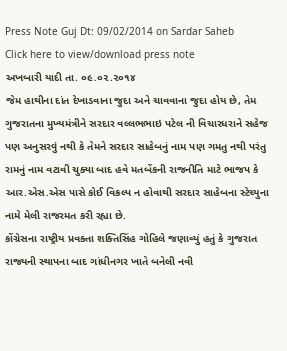Press Note Guj Dt: 09/02/2014 on Sardar Saheb
Click here to view/download press note
અખબારી યાદી તા. ૦૯.૦૨.૨૦૧૪
જેમ હાથીના દાંત દેખાડવાના જુદા અને ચાવવાના જુદા હોય છે, તેમ ગુજરાતના મુખ્યમંત્રીને સરદાર વલ્લભભાઇ પટેલ ની વિચારધરાને સહેજ પણ અનુસરવું નથી કે તેમને સરદાર સાહેબનું નામ પણ ગમતુ નથી પરંતુ રામનું નામ વટાવી ચુક્યા બાદ હવે મતબેંકની રાજનીતિ માટે ભાજપ કે આર.એસ.એસ પાસે કોઈ વિકલ્પ ન હોવાથી સરદાર સાહેબના સ્ટેચ્યુના નામે મેલી રાજરમત કરી રહ્યા છે.
કોંગ્રેસના રાષ્ટ્રીય પ્રવક્તા શક્તિસિંહ ગોહિલે જણાવ્યું હતું કે ગુજરાત રાજ્યની સ્થાપના બાદ ગાંધીનગર ખાતે બનેલી નવી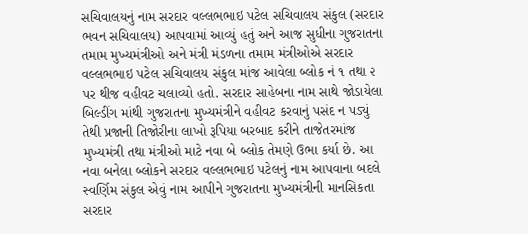સચિવાલયનું નામ સરદાર વલ્લભભાઇ પટેલ સચિવાલય સંકુલ (સરદાર ભવન સચિવાલય) આપવામાં આવ્યું હતું અને આજ સુધીના ગુજરાતના તમામ મુખ્યમંત્રીઓ અને મંત્રી મંડળના તમામ મંત્રીઓએ સરદાર વલ્લભભાઇ પટેલ સચિવાલય સંકુલ માંજ આવેલા બ્લોક નં ૧ તથા ૨ પર થીજ વહીવટ ચલાવ્યો હતો. સરદાર સાહેબના નામ સાથે જોડાયેલા બિલ્ડીંગ માંથી ગુજરાતના મુખ્યમંત્રીને વહીવટ કરવાનું પસંદ ન પડ્યું તેથી પ્રજાની તિજોરીના લાખો રૂપિયા બરબાદ કરીને તાજેતરમાંજ મુખ્યમંત્રી તથા મંત્રીઓ માટે નવા બે બ્લોક તેમણે ઉભા કર્યા છે. આ નવા બનેલા બ્લોકને સરદાર વલ્લભભાઇ પટેલનું નામ આપવાના બદલે સ્વર્ણિમ સંકુલ એવું નામ આપીને ગુજરાતના મુખ્યમંત્રીની માનસિકતા સરદાર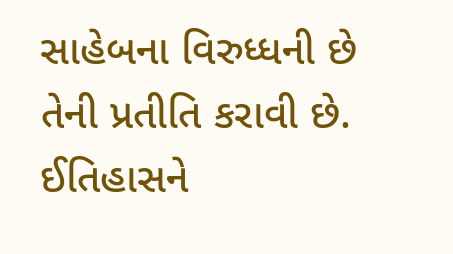સાહેબના વિરુધ્ધની છે તેની પ્રતીતિ કરાવી છે.
ઈતિહાસને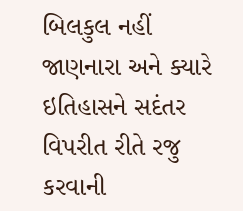બિલકુલ નહીં જાણનારા અને ક્યારે ઇતિહાસને સદંતર વિપરીત રીતે રજુ કરવાની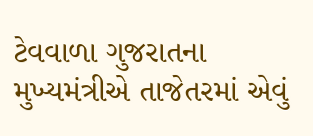ટેવવાળા ગુજરાતના મુખ્યમંત્રીએ તાજેતરમાં એવું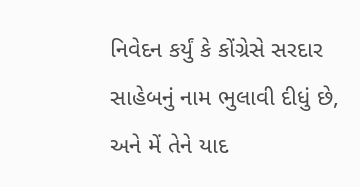નિવેદન કર્યું કે કોંગ્રેસે સરદાર સાહેબનું નામ ભુલાવી દીધું છે, અને મેં તેને યાદ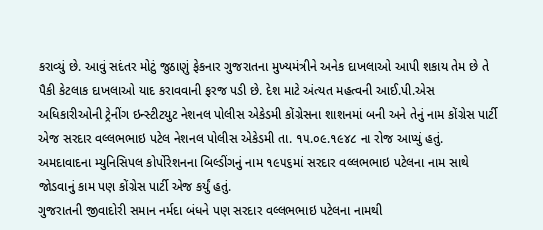કરાવ્યું છે. આવું સદંતર મોટું જુઠાણું ફેકનાર ગુજરાતના મુખ્યમંત્રીને અનેક દાખલાઓ આપી શકાય તેમ છે તે પૈકી કેટલાક દાખલાઓ યાદ કરાવવાની ફરજ પડી છે. દેશ માટે અંત્યત મહત્વની આઈ.પી.એસ અધિકારીઓની ટ્રેનીંગ ઇન્સ્ટીટયુટ નેશનલ પોલીસ એકેડમી કોંગ્રેસના શાશનમાં બની અને તેનું નામ કોંગ્રેસ પાર્ટી એજ સરદાર વલ્લભભાઇ પટેલ નેશનલ પોલીસ એકેડમી તા. ૧૫.૦૯.૧૯૪૮ ના રોજ આપ્યું હતું. અમદાવાદના મ્યુનિસિપલ કોર્પોરેશનના બિલ્ડીંગનું નામ ૧૯૫૬માં સરદાર વલ્લભભાઇ પટેલના નામ સાથે જોડવાનું કામ પણ કોંગ્રેસ પાર્ટી એજ કર્યું હતું.
ગુજરાતની જીવાદોરી સમાન નર્મદા બંધને પણ સરદાર વલ્લભભાઇ પટેલના નામથી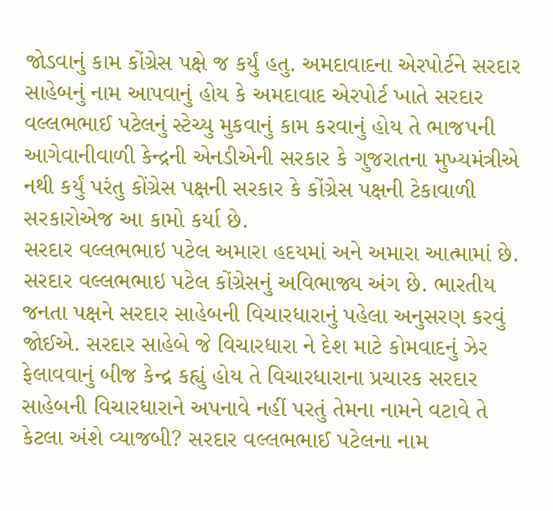જોડવાનું કામ કોંગ્રેસ પક્ષે જ કર્યું હતુ. અમદાવાદના એરપોર્ટને સરદાર સાહેબનું નામ આપવાનું હોય કે અમદાવાદ એરપોર્ટ ખાતે સરદાર વલ્લભભાઈ પટેલનું સ્ટેચ્યુ મુકવાનું કામ કરવાનું હોય તે ભાજપની આગેવાનીવાળી કેન્દ્રની એનડીએની સરકાર કે ગુજરાતના મુખ્યમંત્રીએ નથી કર્યું પરંતુ કોંગ્રેસ પક્ષની સરકાર કે કોંગ્રેસ પક્ષની ટેકાવાળી સરકારોએજ આ કામો કર્યા છે.
સરદાર વલ્લભભાઇ પટેલ અમારા હદયમાં અને અમારા આત્મામાં છે. સરદાર વલ્લભભાઇ પટેલ કોંગ્રેસનું અવિભાજ્ય અંગ છે. ભારતીય જનતા પક્ષને સરદાર સાહેબની વિચારધારાનું પહેલા અનુસરણ કરવું જોઈએ. સરદાર સાહેબે જે વિચારધારા ને દેશ માટે કોમવાદનું ઝેર ફેલાવવાનું બીજ કેન્દ્ર કહ્યું હોય તે વિચારધારાના પ્રચારક સરદાર સાહેબની વિચારધારાને અપનાવે નહીં પરતું તેમના નામને વટાવે તે કેટલા અંશે વ્યાજબી? સરદાર વલ્લભભાઈ પટેલના નામ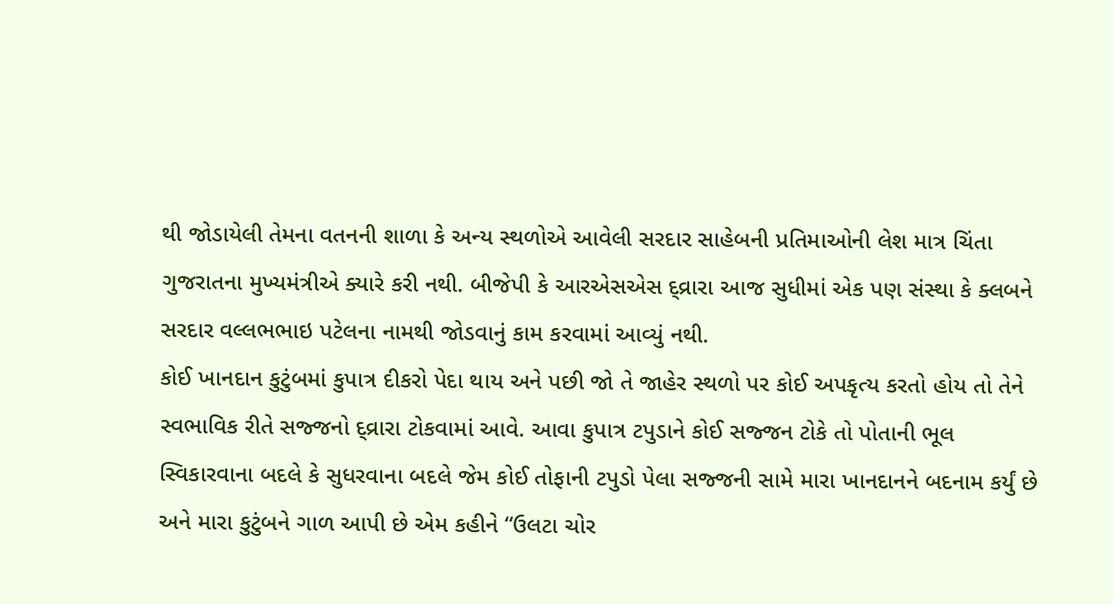થી જોડાયેલી તેમના વતનની શાળા કે અન્ય સ્થળોએ આવેલી સરદાર સાહેબની પ્રતિમાઓની લેશ માત્ર ચિંતા ગુજરાતના મુખ્યમંત્રીએ ક્યારે કરી નથી. બીજેપી કે આરએસએસ દ્વ્રારા આજ સુધીમાં એક પણ સંસ્થા કે ક્લબને સરદાર વલ્લભભાઇ પટેલના નામથી જોડવાનું કામ કરવામાં આવ્યું નથી.
કોઈ ખાનદાન કુટુંબમાં કુપાત્ર દીકરો પેદા થાય અને પછી જો તે જાહેર સ્થળો પર કોઈ અપકૃત્ય કરતો હોય તો તેને સ્વભાવિક રીતે સજ્જનો દ્વ્રારા ટોકવામાં આવે. આવા કુપાત્ર ટપુડાને કોઈ સજ્જન ટોકે તો પોતાની ભૂલ સ્વિકારવાના બદલે કે સુધરવાના બદલે જેમ કોઈ તોફાની ટપુડો પેલા સજ્જની સામે મારા ખાનદાનને બદનામ કર્યું છે અને મારા કુટુંબને ગાળ આપી છે એમ કહીને “ઉલટા ચોર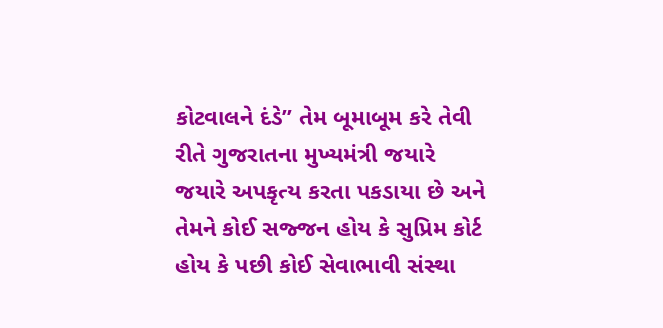કોટવાલને દંડે” તેમ બૂમાબૂમ કરે તેવી રીતે ગુજરાતના મુખ્યમંત્રી જયારે જયારે અપકૃત્ય કરતા પકડાયા છે અને તેમને કોઈ સજ્જન હોય કે સુપ્રિમ કોર્ટ હોય કે પછી કોઈ સેવાભાવી સંસ્થા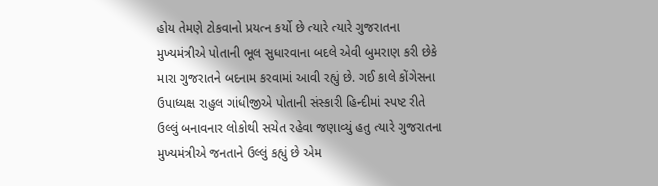હોય તેમણે ટોકવાનો પ્રયત્ન કર્યો છે ત્યારે ત્યારે ગુજરાતના મુખ્યમંત્રીએ પોતાની ભૂલ સુધારવાના બદલે એવી બુમરાણ કરી છેકે મારા ગુજરાતને બદનામ કરવામાં આવી રહ્યું છે. ગઈ કાલે કોંગેસના ઉપાધ્યક્ષ રાહુલ ગાંધીજીએ પોતાની સંસ્કારી હિન્દીમાં સ્પષ્ટ રીતે ઉલ્લું બનાવનાર લોકોથી સચેત રહેવા જણાવ્યું હતુ ત્યારે ગુજરાતના મુખ્યમંત્રીએ જનતાને ઉલ્લું કહ્યું છે એમ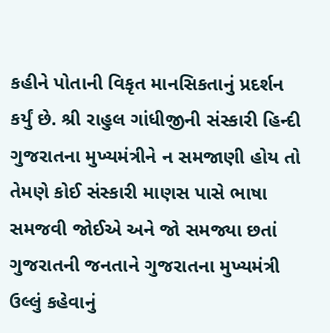કહીને પોતાની વિકૃત માનસિકતાનું પ્રદર્શન કર્યું છે. શ્રી રાહુલ ગાંધીજીની સંસ્કારી હિન્દી ગુજરાતના મુખ્યમંત્રીને ન સમજાણી હોય તો તેમણે કોઈ સંસ્કારી માણસ પાસે ભાષા સમજવી જોઈએ અને જો સમજ્યા છતાં ગુજરાતની જનતાને ગુજરાતના મુખ્યમંત્રી ઉલ્લું કહેવાનું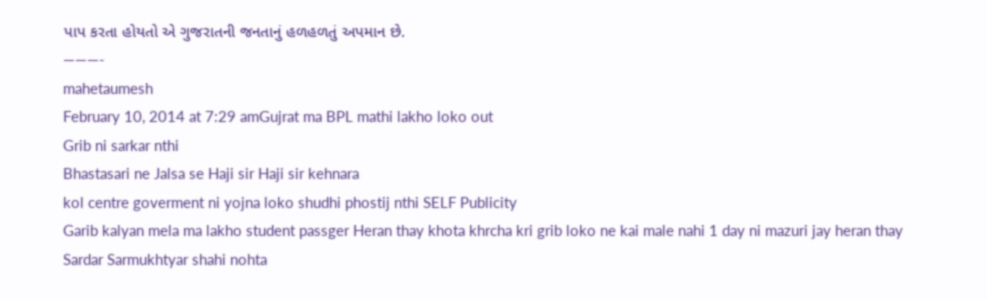પાપ કરતા હોયતો એ ગુજરાતની જનતાનું હળહળતું અપમાન છે.
———-
mahetaumesh
February 10, 2014 at 7:29 amGujrat ma BPL mathi lakho loko out
Grib ni sarkar nthi
Bhastasari ne Jalsa se Haji sir Haji sir kehnara
kol centre goverment ni yojna loko shudhi phostij nthi SELF Publicity
Garib kalyan mela ma lakho student passger Heran thay khota khrcha kri grib loko ne kai male nahi 1 day ni mazuri jay heran thay
Sardar Sarmukhtyar shahi nohta